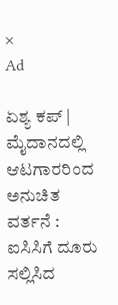×
Ad

ಏಶ್ಯ ಕಪ್‌ | ಮೈದಾನದಲ್ಲಿ ಆಟಗಾರರಿಂದ ಅನುಚಿತ ವರ್ತನೆ : ಐಸಿಸಿಗೆ ದೂರು ಸಲ್ಲಿಸಿದ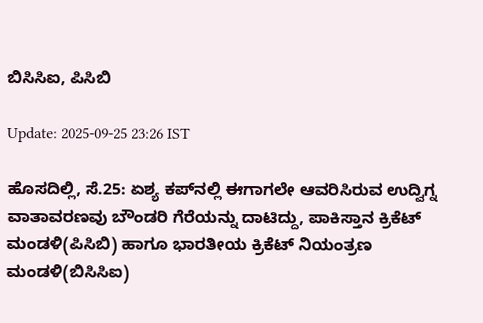ಬಿಸಿಸಿಐ, ಪಿಸಿಬಿ

Update: 2025-09-25 23:26 IST

ಹೊಸದಿಲ್ಲಿ, ಸೆ.25: ಏಶ್ಯ ಕಪ್‌ನಲ್ಲಿ ಈಗಾಗಲೇ ಆವರಿಸಿರುವ ಉದ್ವಿಗ್ನ ವಾತಾವರಣವು ಬೌಂಡರಿ ಗೆರೆಯನ್ನು ದಾಟಿದ್ದು, ಪಾಕಿಸ್ತಾನ ಕ್ರಿಕೆಟ್ ಮಂಡಳಿ(ಪಿಸಿಬಿ) ಹಾಗೂ ಭಾರತೀಯ ಕ್ರಿಕೆಟ್ ನಿಯಂತ್ರಣ ಮಂಡಳಿ(ಬಿಸಿಸಿಐ)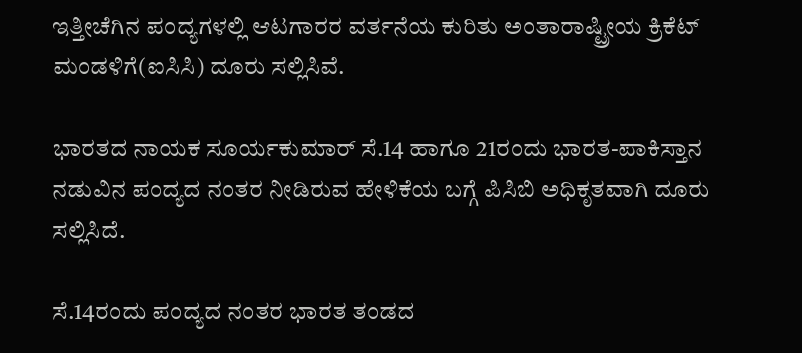ಇತ್ತೀಚೆಗಿನ ಪಂದ್ಯಗಳಲ್ಲಿ ಆಟಗಾರರ ವರ್ತನೆಯ ಕುರಿತು ಅಂತಾರಾಷ್ಟ್ರೀಯ ಕ್ರಿಕೆಟ್‌ ಮಂಡಳಿಗೆ(ಐಸಿಸಿ) ದೂರು ಸಲ್ಲಿಸಿವೆ.

ಭಾರತದ ನಾಯಕ ಸೂರ್ಯಕುಮಾರ್ ಸೆ.14 ಹಾಗೂ 21ರಂದು ಭಾರತ-ಪಾಕಿಸ್ತಾನ ನಡುವಿನ ಪಂದ್ಯದ ನಂತರ ನೀಡಿರುವ ಹೇಳಿಕೆಯ ಬಗ್ಗೆ ಪಿಸಿಬಿ ಅಧಿಕೃತವಾಗಿ ದೂರು ಸಲ್ಲಿಸಿದೆ.

ಸೆ.14ರಂದು ಪಂದ್ಯದ ನಂತರ ಭಾರತ ತಂಡದ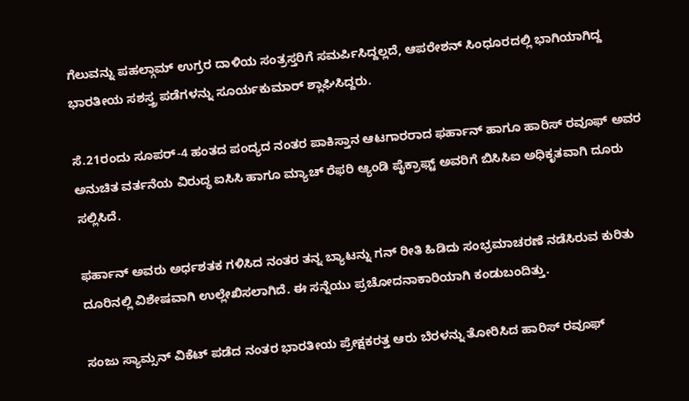ಗೆಲುವನ್ನು ಪಹಲ್ಗಾಮ್ ಉಗ್ರರ ದಾಳಿಯ ಸಂತ್ರಸ್ತರಿಗೆ ಸಮರ್ಪಿಸಿದ್ದಲ್ಲದೆ, ಆಪರೇಶನ್ ಸಿಂಧೂರದಲ್ಲಿ ಭಾಗಿಯಾಗಿದ್ದ ಭಾರತೀಯ ಸಶಸ್ತ್ರ ಪಡೆಗಳನ್ನು ಸೂರ್ಯಕುಮಾರ್ ಶ್ಲಾಘಿಸಿದ್ದರು.

ಸೆ.21ರಂದು ಸೂಪರ್-4 ಹಂತದ ಪಂದ್ಯದ ನಂತರ ಪಾಕಿಸ್ತಾನ ಆಟಗಾರರಾದ ಫರ್ಹಾನ್ ಹಾಗೂ ಹಾರಿಸ್ ರವೂಫ್ ಅವರ ಅನುಚಿತ ವರ್ತನೆಯ ವಿರುದ್ಧ ಐಸಿಸಿ ಹಾಗೂ ಮ್ಯಾಚ್ ರೆಫರಿ ಆ್ಯಂಡಿ ಪೈಕ್ರಾಫ್ಟ್ ಅವರಿಗೆ ಬಿಸಿಸಿಐ ಅಧಿಕೃತವಾಗಿ ದೂರು ಸಲ್ಲಿಸಿದೆ.

ಫರ್ಹಾನ್ ಅವರು ಅರ್ಧಶತಕ ಗಳಿಸಿದ ನಂತರ ತನ್ನ ಬ್ಯಾಟನ್ನು ಗನ್ ರೀತಿ ಹಿಡಿದು ಸಂಭ್ರಮಾಚರಣೆ ನಡೆಸಿರುವ ಕುರಿತು ದೂರಿನಲ್ಲಿ ವಿಶೇಷವಾಗಿ ಉಲ್ಲೇಖಿಸಲಾಗಿದೆ. ಈ ಸನ್ನೆಯು ಪ್ರಚೋದನಾಕಾರಿಯಾಗಿ ಕಂಡುಬಂದಿತ್ತು.

ಸಂಜು ಸ್ಯಾಮ್ಸನ್ ವಿಕೆಟ್ ಪಡೆದ ನಂತರ ಭಾರತೀಯ ಪ್ರೇಕ್ಷಕರತ್ತ ಆರು ಬೆರಳನ್ನು ತೋರಿಸಿದ ಹಾರಿಸ್ ರವೂಫ್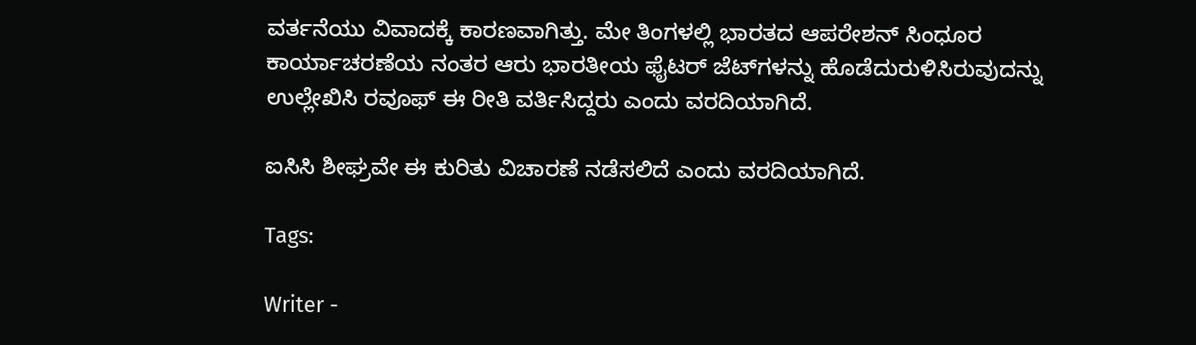ವರ್ತನೆಯು ವಿವಾದಕ್ಕೆ ಕಾರಣವಾಗಿತ್ತು. ಮೇ ತಿಂಗಳಲ್ಲಿ ಭಾರತದ ಆಪರೇಶನ್ ಸಿಂಧೂರ ಕಾರ್ಯಾಚರಣೆಯ ನಂತರ ಆರು ಭಾರತೀಯ ಫೈಟರ್ ಜೆಟ್‌ಗಳನ್ನು ಹೊಡೆದುರುಳಿಸಿರುವುದನ್ನು ಉಲ್ಲೇಖಿಸಿ ರವೂಫ್ ಈ ರೀತಿ ವರ್ತಿಸಿದ್ದರು ಎಂದು ವರದಿಯಾಗಿದೆ.

ಐಸಿಸಿ ಶೀಘ್ರವೇ ಈ ಕುರಿತು ವಿಚಾರಣೆ ನಡೆಸಲಿದೆ ಎಂದು ವರದಿಯಾಗಿದೆ.

Tags:

Writer -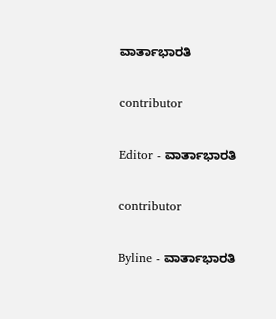ವಾರ್ತಾಭಾರತಿ

contributor

Editor - ವಾರ್ತಾಭಾರತಿ

contributor

Byline - ವಾರ್ತಾಭಾರತಿ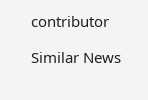contributor

Similar News